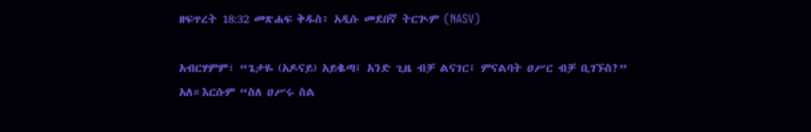ዘፍጥረት 18:32 መጽሐፍ ቅዱስ፥ አዲሱ መደበኛ ትርጒም (NASV)

አብርሃምም፣ “ጌታዬ (አዶናይ) አይቈጣ፤ አንድ ጊዜ ብቻ ልናገር፤ ምናልባት ዐሥር ብቻ ቢገኙስ?” አለ።እርሱም “ስለ ዐሥሩ ስል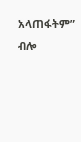አላጠፋትም” ብሎ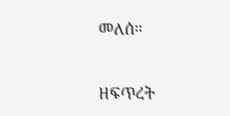መለሰ።

ዘፍጥረት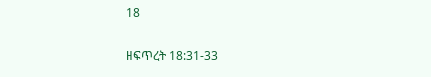18

ዘፍጥረት 18:31-33